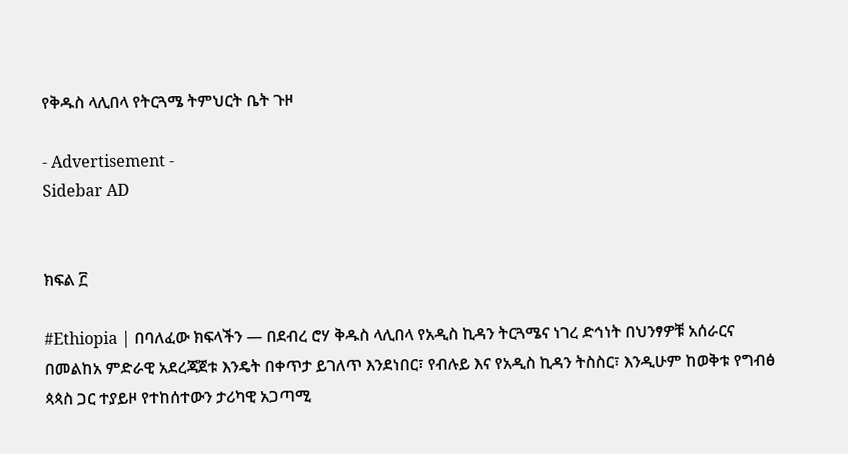የቅዱስ ላሊበላ የትርጓሜ ትምህርት ቤት ጉዞ

- Advertisement -
Sidebar AD


ክፍል ፫

#Ethiopia | በባለፈው ክፍላችን — በደብረ ሮሃ ቅዱስ ላሊበላ የአዲስ ኪዳን ትርጓሜና ነገረ ድኅነት በህንፃዎቹ አሰራርና በመልከአ ምድራዊ አደረጃጀቱ እንዴት በቀጥታ ይገለጥ እንደነበር፣ የብሉይ እና የአዲስ ኪዳን ትስስር፣ እንዲሁም ከወቅቱ የግብፅ ጳጳስ ጋር ተያይዞ የተከሰተውን ታሪካዊ አጋጣሚ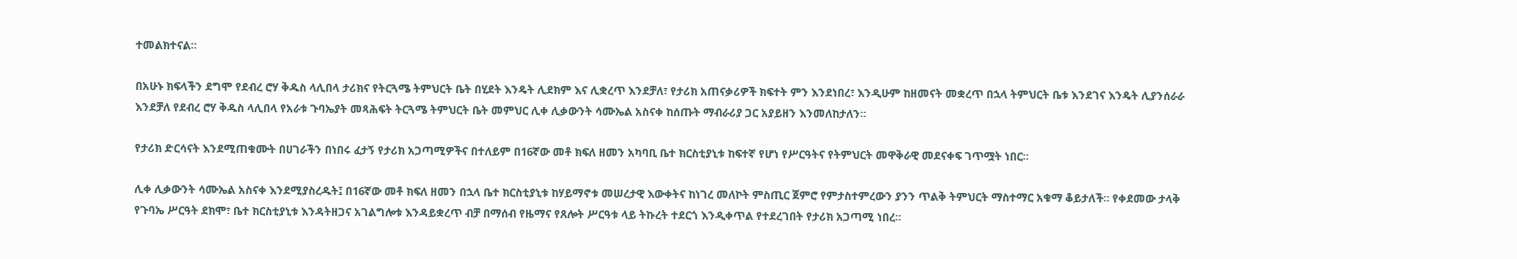ተመልክተናል።

በአሁኑ ክፍላችን ደግሞ የደብረ ሮሃ ቅዱስ ላሊበላ ታሪክና የትርጓሜ ትምህርት ቤት በሂደት እንዴት ሊደክም እና ሊቋረጥ እንደቻለ፣ የታሪክ አጠናቃሪዎች ክፍተት ምን እንደነበረ፣ እንዲሁም ከዘመናት መቋረጥ በኋላ ትምህርት ቤቱ እንደገና እንዴት ሊያንሰራራ እንደቻለ የደብረ ሮሃ ቅዱስ ላሊበላ የአራቱ ጉባኤያት መጻሕፍት ትርጓሜ ትምህርት ቤት መምህር ሊቀ ሊቃውንት ሳሙኤል አስናቀ ከሰጡት ማብራሪያ ጋር አያይዘን እንመለከታለን።

የታሪክ ድርሳናት እንደሚጠቁሙት በሀገራችን በነበሩ ፈታኝ የታሪክ አጋጣሚዎችና በተለይም በ16ኛው መቶ ክፍለ ዘመን አካባቢ ቤተ ክርስቲያኒቱ ከፍተኛ የሆነ የሥርዓትና የትምህርት መዋቅራዊ መደናቀፍ ገጥሟት ነበር።

ሊቀ ሊቃውንት ሳሙኤል አስናቀ እንደሚያስረዱት፤ በ16ኛው መቶ ክፍለ ዘመን በኋላ ቤተ ክርስቲያኒቱ ከሃይማኖቱ መሠረታዊ እውቀትና ከነገረ መለኮት ምስጢር ጀምሮ የምታስተምረውን ያንን ጥልቅ ትምህርት ማስተማር አቁማ ቆይታለች። የቀደመው ታላቅ የጉባኤ ሥርዓት ደክሞ፣ ቤተ ክርስቲያኒቱ እንዳትዘጋና አገልግሎቱ እንዳይቋረጥ ብቻ በማሰብ የዜማና የጸሎት ሥርዓቱ ላይ ትኩረት ተደርጎ እንዲቀጥል የተደረገበት የታሪክ አጋጣሚ ነበረ።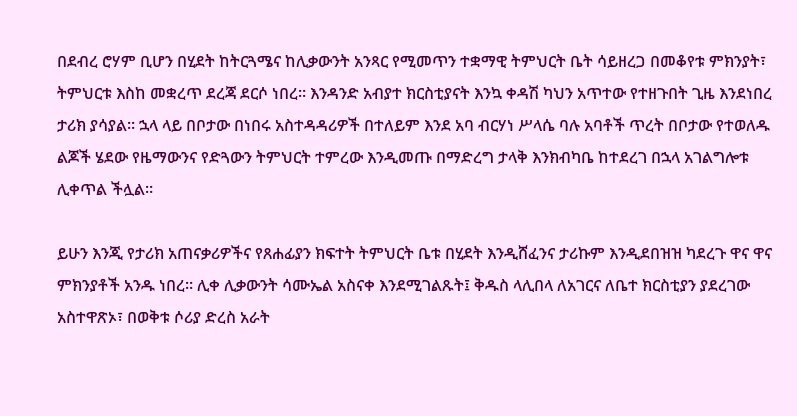በደብረ ሮሃም ቢሆን በሂደት ከትርጓሜና ከሊቃውንት አንጻር የሚመጥን ተቋማዊ ትምህርት ቤት ሳይዘረጋ በመቆየቱ ምክንያት፣ ትምህርቱ እስከ መቋረጥ ደረጃ ደርሶ ነበረ። እንዳንድ አብያተ ክርስቲያናት እንኳ ቀዳሽ ካህን አጥተው የተዘጉበት ጊዜ እንደነበረ ታሪክ ያሳያል። ኋላ ላይ በቦታው በነበሩ አስተዳዳሪዎች በተለይም እንደ አባ ብርሃነ ሥላሴ ባሉ አባቶች ጥረት በቦታው የተወለዱ ልጆች ሄደው የዜማውንና የድጓውን ትምህርት ተምረው እንዲመጡ በማድረግ ታላቅ እንክብካቤ ከተደረገ በኋላ አገልግሎቱ ሊቀጥል ችሏል።

ይሁን እንጂ የታሪክ አጠናቃሪዎችና የጸሐፊያን ክፍተት ትምህርት ቤቱ በሂደት እንዲሸፈንና ታሪኩም እንዲደበዝዝ ካደረጉ ዋና ዋና ምክንያቶች አንዱ ነበረ። ሊቀ ሊቃውንት ሳሙኤል አስናቀ እንደሚገልጹት፤ ቅዱስ ላሊበላ ለአገርና ለቤተ ክርስቲያን ያደረገው አስተዋጽኦ፣ በወቅቱ ሶሪያ ድረስ አራት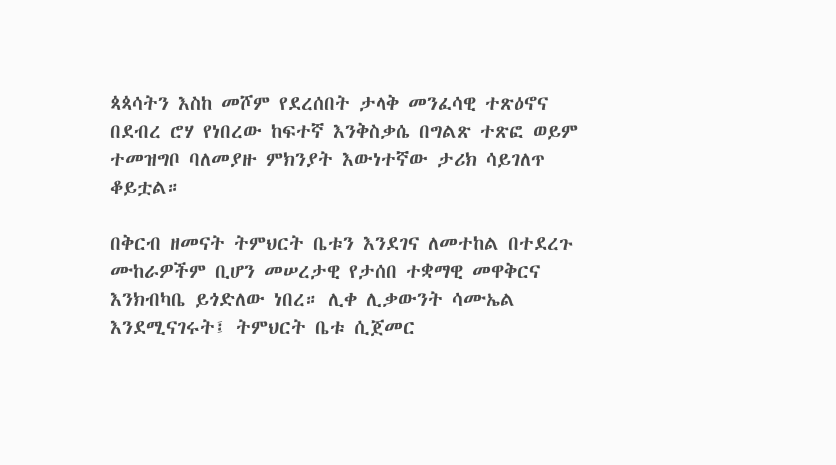ጳጳሳትን እስከ መሾም የደረሰበት ታላቅ መንፈሳዊ ተጽዕኖና በደብረ ሮሃ የነበረው ከፍተኛ እንቅስቃሴ በግልጽ ተጽፎ ወይም ተመዝግቦ ባለመያዙ ምክንያት እውነተኛው ታሪክ ሳይገለጥ ቆይቷል።

በቅርብ ዘመናት ትምህርት ቤቱን እንደገና ለመተከል በተደረጉ ሙከራዎችም ቢሆን መሠረታዊ የታሰበ ተቋማዊ መዋቅርና እንክብካቤ ይጎድለው ነበረ። ሊቀ ሊቃውንት ሳሙኤል እንደሚናገሩት፤ ትምህርት ቤቱ ሲጀመር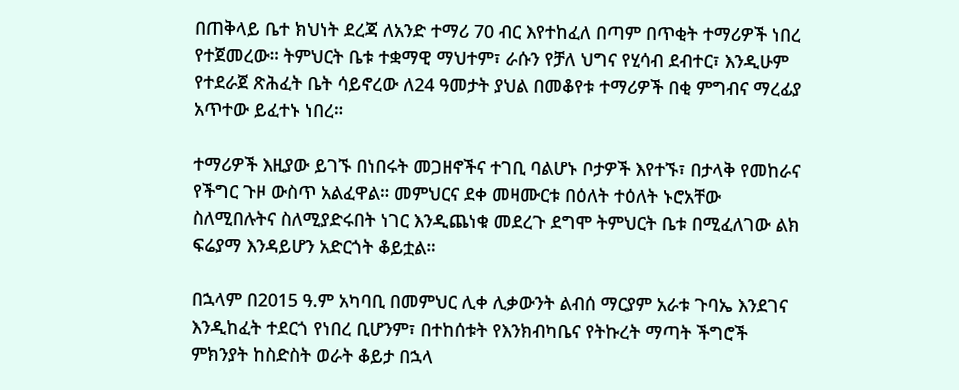በጠቅላይ ቤተ ክህነት ደረጃ ለአንድ ተማሪ 70 ብር እየተከፈለ በጣም በጥቂት ተማሪዎች ነበረ የተጀመረው። ትምህርት ቤቱ ተቋማዊ ማህተም፣ ራሱን የቻለ ህግና የሂሳብ ደብተር፣ እንዲሁም የተደራጀ ጽሕፈት ቤት ሳይኖረው ለ24 ዓመታት ያህል በመቆየቱ ተማሪዎች በቂ ምግብና ማረፊያ አጥተው ይፈተኑ ነበረ።

ተማሪዎች እዚያው ይገኙ በነበሩት መጋዘኖችና ተገቢ ባልሆኑ ቦታዎች እየተኙ፣ በታላቅ የመከራና የችግር ጉዞ ውስጥ አልፈዋል። መምህርና ደቀ መዛሙርቱ በዕለት ተዕለት ኑሮአቸው ስለሚበሉትና ስለሚያድሩበት ነገር እንዲጨነቁ መደረጉ ደግሞ ትምህርት ቤቱ በሚፈለገው ልክ ፍሬያማ እንዳይሆን አድርጎት ቆይቷል።

በኋላም በ2015 ዓ.ም አካባቢ በመምህር ሊቀ ሊቃውንት ልብሰ ማርያም አራቱ ጉባኤ እንደገና እንዲከፈት ተደርጎ የነበረ ቢሆንም፣ በተከሰቱት የእንክብካቤና የትኩረት ማጣት ችግሮች ምክንያት ከስድስት ወራት ቆይታ በኋላ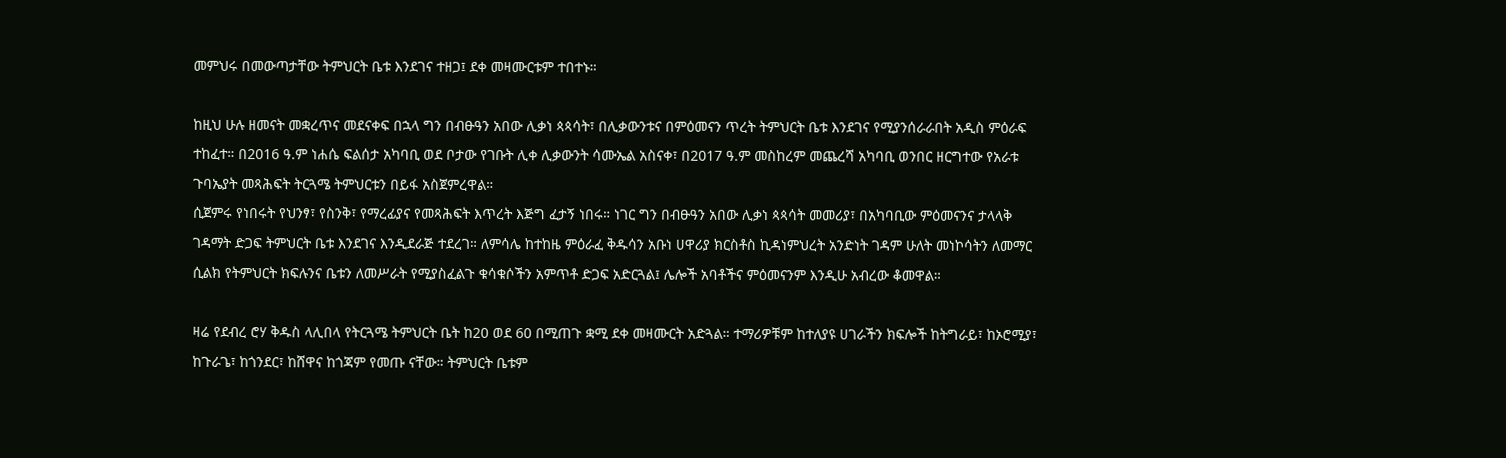መምህሩ በመውጣታቸው ትምህርት ቤቱ እንደገና ተዘጋ፤ ደቀ መዛሙርቱም ተበተኑ።

ከዚህ ሁሉ ዘመናት መቋረጥና መደናቀፍ በኋላ ግን በብፁዓን አበው ሊቃነ ጳጳሳት፣ በሊቃውንቱና በምዕመናን ጥረት ትምህርት ቤቱ እንደገና የሚያንሰራራበት አዲስ ምዕራፍ ተከፈተ። በ2016 ዓ.ም ነሐሴ ፍልሰታ አካባቢ ወደ ቦታው የገቡት ሊቀ ሊቃውንት ሳሙኤል አስናቀ፣ በ2017 ዓ.ም መስከረም መጨረሻ አካባቢ ወንበር ዘርግተው የአራቱ ጉባኤያት መጻሕፍት ትርጓሜ ትምህርቱን በይፋ አስጀምረዋል።
ሲጀምሩ የነበሩት የህንፃ፣ የስንቅ፣ የማረፊያና የመጻሕፍት እጥረት እጅግ ፈታኝ ነበሩ። ነገር ግን በብፁዓን አበው ሊቃነ ጳጳሳት መመሪያ፣ በአካባቢው ምዕመናንና ታላላቅ ገዳማት ድጋፍ ትምህርት ቤቱ እንደገና እንዲደራጅ ተደረገ። ለምሳሌ ከተከዜ ምዕራፈ ቅዱሳን አቡነ ሀዋሪያ ክርስቶስ ኪዳነምህረት አንድነት ገዳም ሁለት መነኮሳትን ለመማር ሲልክ የትምህርት ክፍሉንና ቤቱን ለመሥራት የሚያስፈልጉ ቁሳቁሶችን አምጥቶ ድጋፍ አድርጓል፤ ሌሎች አባቶችና ምዕመናንም እንዲሁ አብረው ቆመዋል።

ዛሬ የደብረ ሮሃ ቅዱስ ላሊበላ የትርጓሜ ትምህርት ቤት ከ20 ወደ 60 በሚጠጉ ቋሚ ደቀ መዛሙርት አድጓል። ተማሪዎቹም ከተለያዩ ሀገራችን ክፍሎች ከትግራይ፣ ከኦሮሚያ፣ ከጉራጌ፣ ከጎንደር፣ ከሸዋና ከጎጃም የመጡ ናቸው። ትምህርት ቤቱም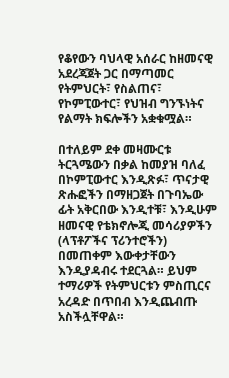የቆየውን ባህላዊ አሰራር ከዘመናዊ አደረጃጀት ጋር በማጣመር የትምህርት፣ የስልጠና፣ የኮምፒውተር፣ የህዝብ ግንኙነትና የልማት ክፍሎችን አቋቁሟል።

በተለይም ደቀ መዛሙርቱ ትርጓሜውን በቃል ከመያዝ ባለፈ በኮምፒውተር እንዲጽፉ፣ ጥናታዊ ጽሑፎችን በማዘጋጀት በጉባኤው ፊት አቅርበው እንዲተቹ፣ እንዲሁም ዘመናዊ የቴክኖሎጂ መሳሪያዎችን (ላፕቶፖችና ፕሪንተሮችን) በመጠቀም እውቀታቸውን እንዲያዳብሩ ተደርጓል። ይህም ተማሪዎች የትምህርቱን ምስጢርና አረዳድ በጥበብ እንዲጨብጡ አስችሏቸዋል።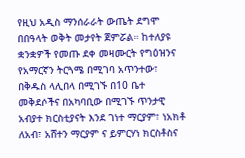የዚህ አዲስ ማንሰራራት ውጤት ደግሞ በበዓላት ወቅት መታየት ጀምሯል። ከተለያዩ ቋንቋዎች የመጡ ደቀ መዛሙርት የግዕዝንና የአማርኛን ትርጓሜ በሚገባ አጥንተው፣ በቅዱስ ላሊበላ በሚገኙ በ10 ቤተ መቅደሶችና በአካባቢው በሚገኙ ጥንታዊ አብያተ ክርስቲያናት እንደ ገነተ ማርያም፣ ነአክቶ ለአብ፣ አሸተን ማርያም ና ይምርሃነ ክርስቶስና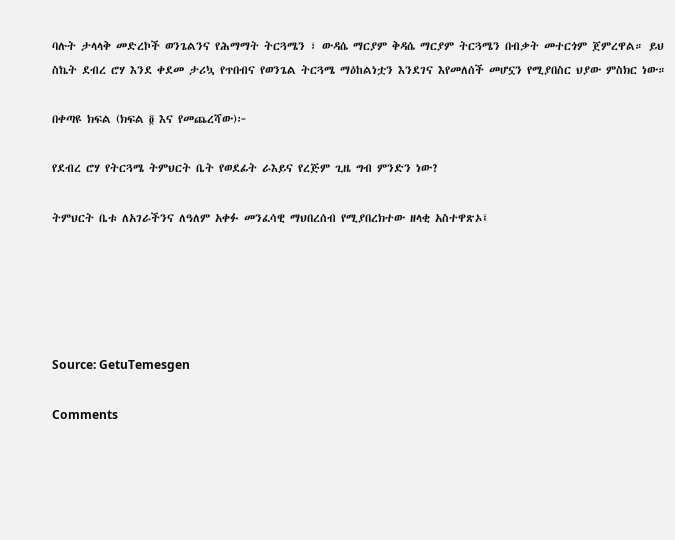ባሉት ታላላቅ መድረኮች ወንጌልንና የሕማማት ትርጓሜን ፣ ውዳሴ ማርያም ቅዳሴ ማርያም ትርጓሜን በብቃት መተርጎም ጀምረዋል። ይህ ስኬት ደብረ ሮሃ እንደ ቀደመ ታሪኳ የጥበብና የወንጌል ትርጓሜ ማዕከልነቷን እንደገና እየመለሰች መሆኗን የሚያበስር ህያው ምስክር ነው።

በቀጣዩ ክፍል (ክፍል ፬ እና የመጨረሻው)፦

የደብረ ሮሃ የትርጓሜ ትምህርት ቤት የወደፊት ራእይና የረጅም ጊዜ ግብ ምንድን ነው?

ትምህርት ቤቱ ለአገራችንና ለዓለም አቀፉ መንፈሳዊ ማህበረሰብ የሚያበረክተው ዘላቂ አስተዋጽኦ፤





Source: GetuTemesgen

Comments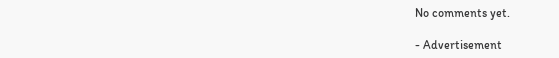No comments yet.

- Advertisement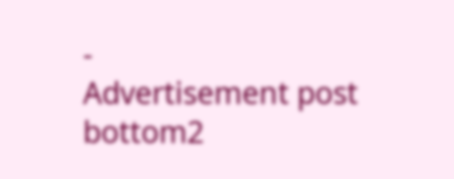-
Advertisement post bottom2